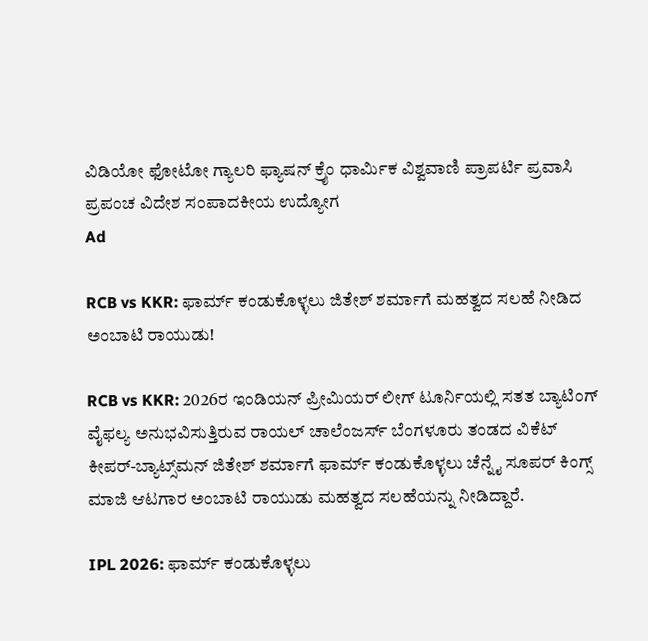ವಿಡಿಯೋ ಫೋಟೋ ಗ್ಯಾಲರಿ ಫ್ಯಾಷನ್ ಕ್ರೈಂ ಧಾರ್ಮಿಕ ವಿಶ್ವವಾಣಿ ಪ್ರಾಪರ್ಟಿ ಪ್ರವಾಸಿ ಪ್ರಪಂಚ ವಿದೇಶ ಸಂಪಾದಕೀಯ ಉದ್ಯೋಗ
Ad

RCB vs KKR: ಫಾರ್ಮ್‌ ಕಂಡುಕೊಳ್ಳಲು ಜಿತೇಶ್‌ ಶರ್ಮಾಗೆ ಮಹತ್ವದ ಸಲಹೆ ನೀಡಿದ ಅಂಬಾಟಿ ರಾಯುಡು!

RCB vs KKR: 2026ರ ಇಂಡಿಯನ್‌ ಪ್ರೀಮಿಯರ್‌ ಲೀಗ್‌ ಟೂರ್ನಿಯಲ್ಲಿ ಸತತ ಬ್ಯಾಟಿಂಗ್‌ ವೈಫಲ್ಯ ಅನುಭವಿಸುತ್ತಿರುವ ರಾಯಲ್‌ ಚಾಲೆಂಜರ್ಸ್‌ ಬೆಂಗಳೂರು ತಂಡದ ವಿಕೆಟ್‌ ಕೀಪರ್‌-ಬ್ಯಾಟ್ಸ್‌ಮನ್‌ ಜಿತೇಶ್‌ ಶರ್ಮಾಗೆ ಫಾರ್ಮ್‌ ಕಂಡುಕೊಳ್ಳಲು ಚೆನ್ನೈ ಸೂಪರ್‌ ಕಿಂಗ್ಸ್‌ ಮಾಜಿ ಆಟಗಾರ ಅಂಬಾಟಿ ರಾಯುಡು ಮಹತ್ವದ ಸಲಹೆಯನ್ನು ನೀಡಿದ್ದಾರೆ.

IPL 2026: ಫಾರ್ಮ್‌ ಕಂಡುಕೊಳ್ಳಲು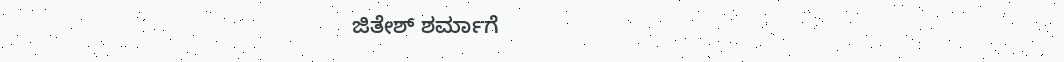ಜಿತೇಶ್‌ ಶರ್ಮಾಗೆ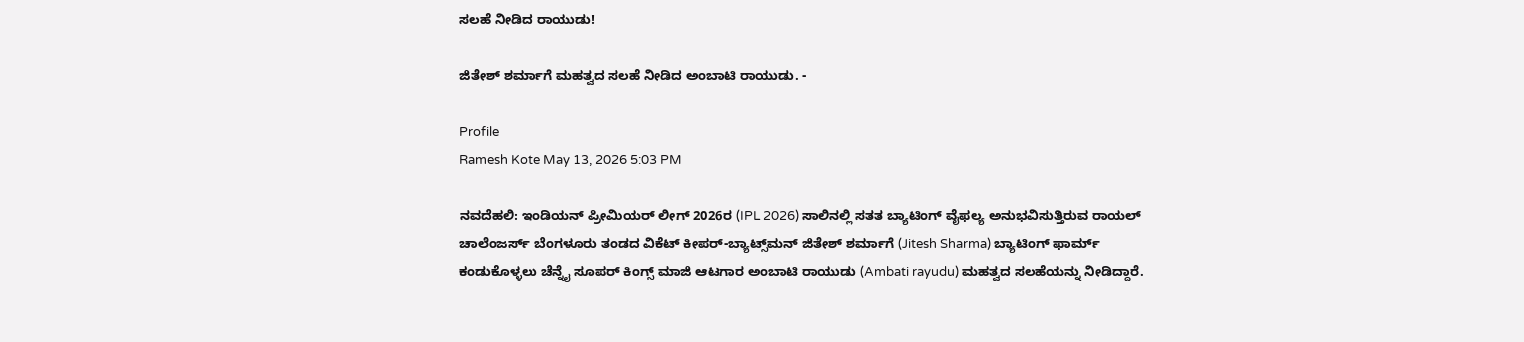ಸಲಹೆ ನೀಡಿದ ರಾಯುಡು!

ಜಿತೇಶ್‌ ಶರ್ಮಾಗೆ ಮಹತ್ವದ ಸಲಹೆ ನೀಡಿದ ಅಂಬಾಟಿ ರಾಯುಡು. -

Profile
Ramesh Kote May 13, 2026 5:03 PM

ನವದೆಹಲಿ: ಇಂಡಿಯನ್‌ ಪ್ರೀಮಿಯರ್‌ ಲೀಗ್‌ 2026ರ (IPL 2026) ಸಾಲಿನಲ್ಲಿ ಸತತ ಬ್ಯಾಟಿಂಗ್‌ ವೈಫಲ್ಯ ಅನುಭವಿಸುತ್ತಿರುವ ರಾಯಲ್‌ ಚಾಲೆಂಜರ್ಸ್‌ ಬೆಂಗಳೂರು ತಂಡದ ವಿಕೆಟ್‌ ಕೀಪರ್‌-ಬ್ಯಾಟ್ಸ್‌ಮನ್‌ ಜಿತೇಶ್‌ ಶರ್ಮಾಗೆ (Jitesh Sharma) ಬ್ಯಾಟಿಂಗ್‌ ಫಾರ್ಮ್‌ ಕಂಡುಕೊಳ್ಳಲು ಚೆನ್ನೈ ಸೂಪರ್‌ ಕಿಂಗ್ಸ್‌ ಮಾಜಿ ಆಟಗಾರ ಅಂಬಾಟಿ ರಾಯುಡು (Ambati rayudu) ಮಹತ್ವದ ಸಲಹೆಯನ್ನು ನೀಡಿದ್ದಾರೆ.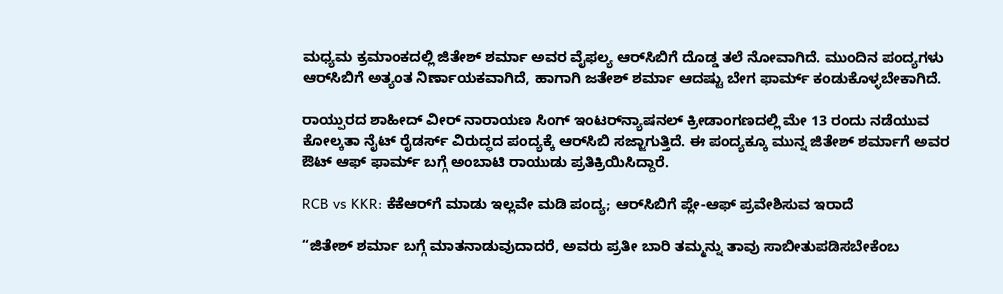ಮಧ್ಯಮ ಕ್ರಮಾಂಕದಲ್ಲಿ ಜಿತೇಶ್‌ ಶರ್ಮಾ ಅವರ ವೈಫಲ್ಯ ಆರ್‌ಸಿಬಿಗೆ ದೊಡ್ಡ ತಲೆ ನೋವಾಗಿದೆ. ಮುಂದಿನ ಪಂದ್ಯಗಳು ಆರ್‌ಸಿಬಿಗೆ ಅತ್ಯಂತ ನಿರ್ಣಾಯಕವಾಗಿದೆ, ಹಾಗಾಗಿ ಜತೇಶ್‌ ಶರ್ಮಾ ಆದಷ್ಟು ಬೇಗ ಫಾರ್ಮ್‌ ಕಂಡುಕೊಳ್ಳಬೇಕಾಗಿದೆ.

ರಾಯ್ಪುರದ ಶಾಹೀದ್‌ ವೀರ್‌ ನಾರಾಯಣ ಸಿಂಗ್‌ ಇಂಟರ್‌ನ್ಯಾಷನಲ್‌ ಕ್ರೀಡಾಂಗಣದಲ್ಲಿ ಮೇ 13 ರಂದು ನಡೆಯುವ ಕೋಲ್ಕತಾ ನೈಟ್‌ ರೈಡರ್ಸ್‌ ವಿರುದ್ಧದ ಪಂದ್ಯಕ್ಕೆ ಆರ್‌ಸಿಬಿ ಸಜ್ಜಾಗುತ್ತಿದೆ. ಈ ಪಂದ್ಯಕ್ಕೂ ಮುನ್ನ ಜಿತೇಶ್‌ ಶರ್ಮಾಗೆ ಅವರ ಔಟ್‌ ಆಫ್‌ ಫಾರ್ಮ್‌ ಬಗ್ಗೆ ಅಂಬಾಟಿ ರಾಯುಡು ಪ್ರತಿಕ್ರಿಯಿಸಿದ್ದಾರೆ.

RCB vs KKR: ಕೆಕೆಆರ್‌ಗೆ ಮಾಡು ಇಲ್ಲವೇ ಮಡಿ ಪಂದ್ಯ; ಆರ್‌ಸಿಬಿಗೆ ಪ್ಲೇ-ಆಫ್‌ ಪ್ರವೇಶಿಸುವ ಇರಾದೆ

“ಜಿತೇಶ್‌ ಶರ್ಮಾ ಬಗ್ಗೆ ಮಾತನಾಡುವುದಾದರೆ, ಅವರು ಪ್ರತೀ ಬಾರಿ ತಮ್ಮನ್ನು ತಾವು ಸಾಬೀತುಪಡಿಸಬೇಕೆಂಬ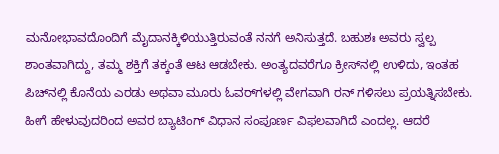ಮನೋಭಾವದೊಂದಿಗೆ ಮೈದಾನಕ್ಕಿಳಿಯುತ್ತಿರುವಂತೆ ನನಗೆ ಅನಿಸುತ್ತದೆ. ಬಹುಶಃ ಅವರು ಸ್ವಲ್ಪ ಶಾಂತವಾಗಿದ್ದು, ತಮ್ಮ ಶಕ್ತಿಗೆ ತಕ್ಕಂತೆ ಆಟ ಆಡಬೇಕು. ಅಂತ್ಯದವರೆಗೂ ಕ್ರೀಸ್‌ನಲ್ಲಿ ಉಳಿದು, ಇಂತಹ ಪಿಚ್‌ನಲ್ಲಿ ಕೊನೆಯ ಎರಡು ಅಥವಾ ಮೂರು ಓವರ್‌ಗಳಲ್ಲಿ ವೇಗವಾಗಿ ರನ್ ಗಳಿಸಲು ಪ್ರಯತ್ನಿಸಬೇಕು. ಹೀಗೆ ಹೇಳುವುದರಿಂದ ಅವರ ಬ್ಯಾಟಿಂಗ್ ವಿಧಾನ ಸಂಪೂರ್ಣ ವಿಫಲವಾಗಿದೆ ಎಂದಲ್ಲ. ಆದರೆ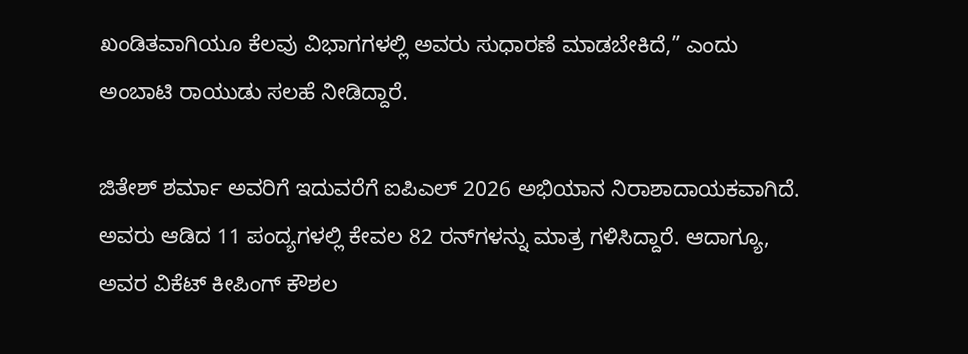ಖಂಡಿತವಾಗಿಯೂ ಕೆಲವು ವಿಭಾಗಗಳಲ್ಲಿ ಅವರು ಸುಧಾರಣೆ ಮಾಡಬೇಕಿದೆ,” ಎಂದು ಅಂಬಾಟಿ ರಾಯುಡು ಸಲಹೆ ನೀಡಿದ್ದಾರೆ.

ಜಿತೇಶ್‌ ಶರ್ಮಾ ಅವರಿಗೆ ಇದುವರೆಗೆ ಐಪಿಎಲ್ 2026 ಅಭಿಯಾನ ನಿರಾಶಾದಾಯಕವಾಗಿದೆ. ಅವರು ಆಡಿದ 11 ಪಂದ್ಯಗಳಲ್ಲಿ ಕೇವಲ 82 ರನ್‌ಗಳನ್ನು ಮಾತ್ರ ಗಳಿಸಿದ್ದಾರೆ. ಆದಾಗ್ಯೂ, ಅವರ ವಿಕೆಟ್‌ ಕೀಪಿಂಗ್ ಕೌಶಲ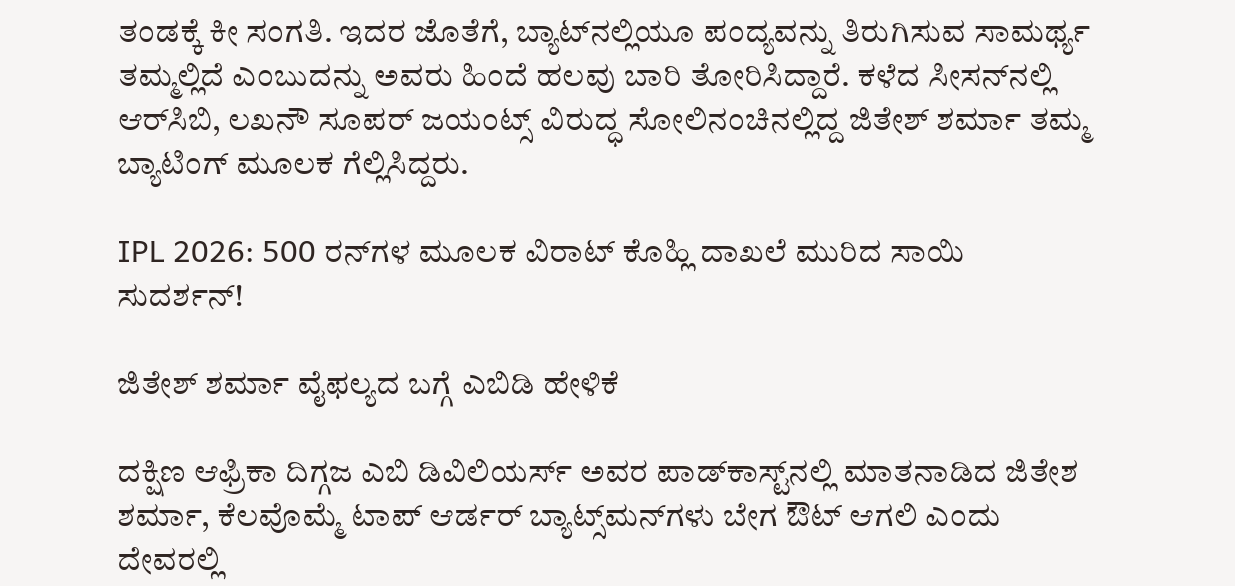ತಂಡಕ್ಕೆ ಕೀ ಸಂಗತಿ. ಇದರ ಜೊತೆಗೆ, ಬ್ಯಾಟ್‌ನಲ್ಲಿಯೂ ಪಂದ್ಯವನ್ನು ತಿರುಗಿಸುವ ಸಾಮರ್ಥ್ಯ ತಮ್ಮಲ್ಲಿದೆ ಎಂಬುದನ್ನು ಅವರು ಹಿಂದೆ ಹಲವು ಬಾರಿ ತೋರಿಸಿದ್ದಾರೆ. ಕಳೆದ ಸೀಸನ್‌ನಲ್ಲಿ ಆರ್‌ಸಿಬಿ, ಲಖನೌ ಸೂಪರ್‌ ಜಯಂಟ್ಸ್‌ ವಿರುದ್ಧ ಸೋಲಿನಂಚಿನಲ್ಲಿದ್ದ ಜಿತೇಶ್ ಶರ್ಮಾ ತಮ್ಮ ಬ್ಯಾಟಿಂಗ್‌ ಮೂಲಕ ಗೆಲ್ಲಿಸಿದ್ದರು.

IPL 2026: 500 ರನ್‌ಗಳ ಮೂಲಕ ವಿರಾಟ್‌ ಕೊಹ್ಲಿ ದಾಖಲೆ ಮುರಿದ ಸಾಯಿ ಸುದರ್ಶನ್!

ಜಿತೇಶ್‌ ಶರ್ಮಾ ವೈಫಲ್ಯದ ಬಗ್ಗೆ ಎಬಿಡಿ ಹೇಳಿಕೆ

ದಕ್ಷಿಣ ಆಫ್ರಿಕಾ ದಿಗ್ಗಜ ಎಬಿ ಡಿವಿಲಿಯರ್ಸ್‌ ಅವರ ಪಾಡ್‌ಕಾಸ್ಟ್‌ನಲ್ಲಿ ಮಾತನಾಡಿದ ಜಿತೇಶ ಶರ್ಮಾ, ಕೆಲವೊಮ್ಮೆ ಟಾಪ್ ಆರ್ಡರ್ ಬ್ಯಾಟ್ಸ್‌ಮನ್‌ಗಳು ಬೇಗ ಔಟ್ ಆಗಲಿ ಎಂದು ದೇವರಲ್ಲಿ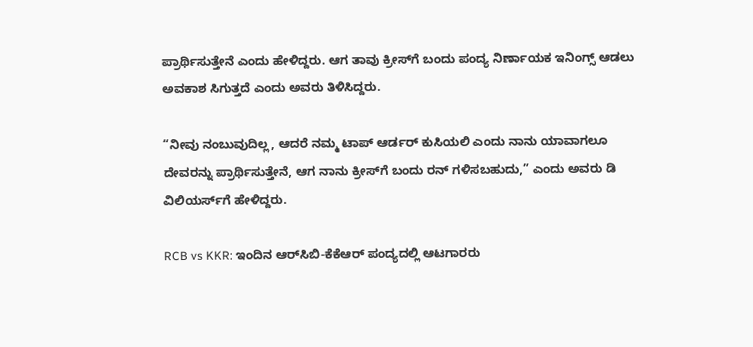ಪ್ರಾರ್ಥಿಸುತ್ತೇನೆ ಎಂದು ಹೇಳಿದ್ದರು. ಆಗ ತಾವು ಕ್ರೀಸ್‌ಗೆ ಬಂದು ಪಂದ್ಯ ನಿರ್ಣಾಯಕ ಇನಿಂಗ್ಸ್‌ ಆಡಲು ಅವಕಾಶ ಸಿಗುತ್ತದೆ ಎಂದು ಅವರು ತಿಳಿಸಿದ್ದರು.

“ನೀವು ನಂಬುವುದಿಲ್ಲ, ಆದರೆ ನಮ್ಮ ಟಾಪ್ ಆರ್ಡರ್ ಕುಸಿಯಲಿ ಎಂದು ನಾನು ಯಾವಾಗಲೂ ದೇವರನ್ನು ಪ್ರಾರ್ಥಿಸುತ್ತೇನೆ, ಆಗ ನಾನು ಕ್ರೀಸ್‌ಗೆ ಬಂದು ರನ್ ಗಳಿಸಬಹುದು,” ಎಂದು ಅವರು ಡಿ ವಿಲಿಯರ್ಸ್‌ಗೆ ಹೇಳಿದ್ದರು.

RCB vs KKR: ಇಂದಿನ ಆರ್‌ಸಿಬಿ-ಕೆಕೆಆರ್‌ ಪಂದ್ಯದಲ್ಲಿ ಆಟಗಾರರು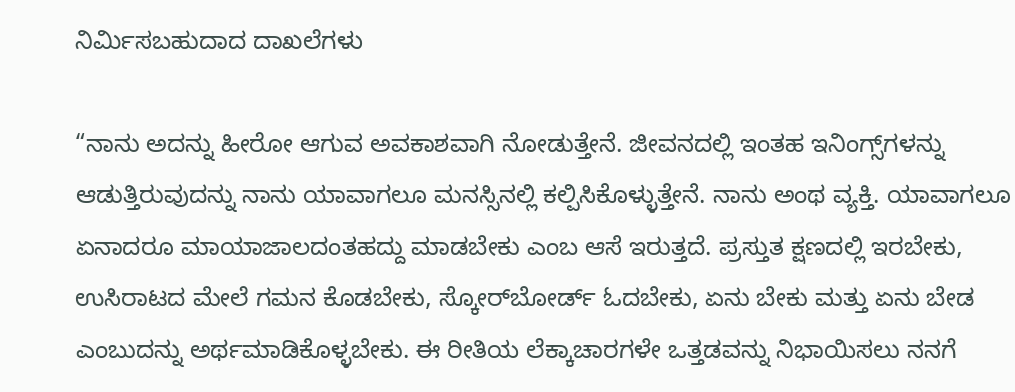ನಿರ್ಮಿಸಬಹುದಾದ ದಾಖಲೆಗಳು

“ನಾನು ಅದನ್ನು ಹೀರೋ ಆಗುವ ಅವಕಾಶವಾಗಿ ನೋಡುತ್ತೇನೆ. ಜೀವನದಲ್ಲಿ ಇಂತಹ ಇನಿಂಗ್ಸ್‌ಗಳನ್ನು ಆಡುತ್ತಿರುವುದನ್ನು ನಾನು ಯಾವಾಗಲೂ ಮನಸ್ಸಿನಲ್ಲಿ ಕಲ್ಪಿಸಿಕೊಳ್ಳುತ್ತೇನೆ. ನಾನು ಅಂಥ ವ್ಯಕ್ತಿ. ಯಾವಾಗಲೂ ಏನಾದರೂ ಮಾಯಾಜಾಲದಂತಹದ್ದು ಮಾಡಬೇಕು ಎಂಬ ಆಸೆ ಇರುತ್ತದೆ. ಪ್ರಸ್ತುತ ಕ್ಷಣದಲ್ಲಿ ಇರಬೇಕು, ಉಸಿರಾಟದ ಮೇಲೆ ಗಮನ ಕೊಡಬೇಕು, ಸ್ಕೋರ್‌ಬೋರ್ಡ್ ಓದಬೇಕು, ಏನು ಬೇಕು ಮತ್ತು ಏನು ಬೇಡ ಎಂಬುದನ್ನು ಅರ್ಥಮಾಡಿಕೊಳ್ಳಬೇಕು. ಈ ರೀತಿಯ ಲೆಕ್ಕಾಚಾರಗಳೇ ಒತ್ತಡವನ್ನು ನಿಭಾಯಿಸಲು ನನಗೆ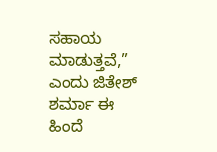ಸಹಾಯ ಮಾಡುತ್ತವೆ,” ಎಂದು ಜಿತೇಶ್ ಶರ್ಮಾ ಈ ಹಿಂದೆ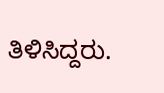ತಿಳಿಸಿದ್ದರು.